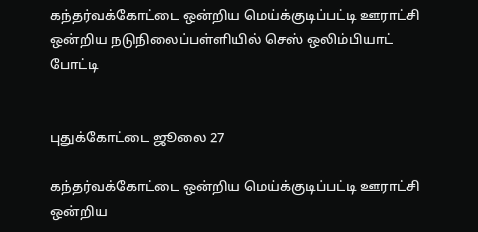கந்தர்வக்கோட்டை ஒன்றிய மெய்க்குடிப்பட்டி ஊராட்சி ஒன்றிய நடுநிலைப்பள்ளியில் செஸ் ஒலிம்பியாட் போட்டி


புதுக்கோட்டை ஜூலை 27

கந்தர்வக்கோட்டை ஒன்றிய மெய்க்குடிப்பட்டி ஊராட்சி ஒன்றிய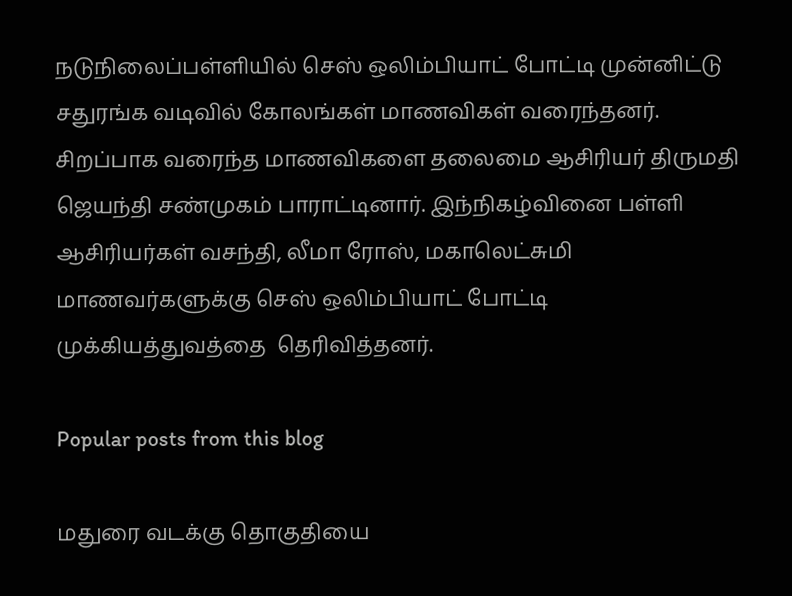நடுநிலைப்பள்ளியில் செஸ் ஒலிம்பியாட் போட்டி முன்னிட்டு சதுரங்க வடிவில் கோலங்கள் மாணவிகள் வரைந்தனர்.
சிறப்பாக வரைந்த மாணவிகளை தலைமை ஆசிரியர் திருமதி ஜெயந்தி சண்முகம் பாராட்டினார். இந்நிகழ்வினை பள்ளி ஆசிரியர்கள் வசந்தி, லீமா ரோஸ், மகாலெட்சுமி  மாணவர்களுக்கு செஸ் ஒலிம்பியாட் போட்டி முக்கியத்துவத்தை  தெரிவித்தனர்.

Popular posts from this blog

மதுரை வடக்கு தொகுதியை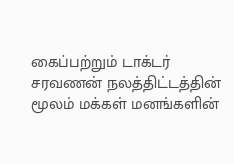கைப்பற்றும் டாக்டர் சரவணன் நலத்திட்டத்தின் மூலம் மக்கள் மனங்களின்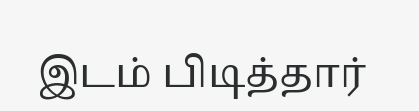இடம் பிடித்தார்